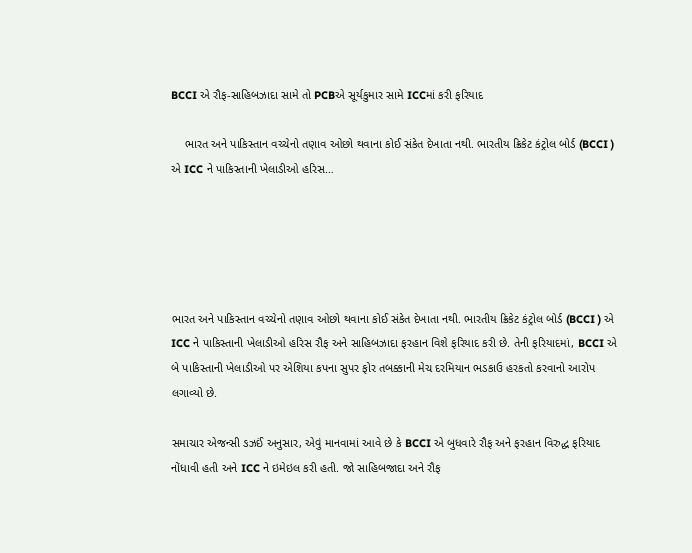BCCI એ રૌફ-સાહિબઝાદા સામે તો PCBએ સૂર્યકુમાર સામે ICCમાં કરી ફરિયાદ

    ભારત અને પાકિસ્તાન વચ્ચેનો તણાવ ઓછો થવાના કોઈ સંકેત દેખાતા નથી. ભારતીય ક્રિકેટ કંટ્રોલ બોર્ડ (BCCI ) એ ICC ને પાકિસ્તાની ખેલાડીઓ હરિસ…





ભારત અને પાકિસ્તાન વચ્ચેનો તણાવ ઓછો થવાના કોઈ સંકેત દેખાતા નથી. ભારતીય ક્રિકેટ કંટ્રોલ બોર્ડ (BCCI ) એ ICC ને પાકિસ્તાની ખેલાડીઓ હરિસ રૌફ અને સાહિબઝાદા ફરહાન વિશે ફરિયાદ કરી છે. તેની ફરિયાદમાં, BCCI એ બે પાકિસ્તાની ખેલાડીઓ પર એશિયા કપના સુપર ફોર તબક્કાની મેચ દરમિયાન ભડકાઉ હરકતો કરવાનો આરોપ લગાવ્યો છે.

સમાચાર એજન્સી ઙઝઈં અનુસાર, એવું માનવામાં આવે છે કે BCCI એ બુધવારે રૌફ અને ફરહાન વિરુદ્ધ ફરિયાદ નોંધાવી હતી અને ICC ને ઇમેઇલ કરી હતી. જો સાહિબજાદા અને રૌફ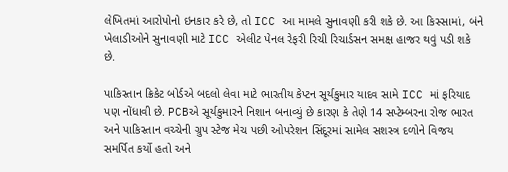લેખિતમાં આરોપોનો ઇનકાર કરે છે, તો ICC આ મામલે સુનાવણી કરી શકે છે. આ કિસ્સામાં, બંને ખેલાડીઓને સુનાવણી માટે ICC એલીટ પેનલ રેફરી રિચી રિચાર્ડસન સમક્ષ હાજર થવું પડી શકે છે.

પાકિસ્તાન ક્રિકેટ બોર્ડએ બદલો લેવા માટે ભારતીય કેપ્ટન સૂર્યકુમાર યાદવ સામે ICC માં ફરિયાદ પણ નોંધાવી છે. PCBએ સૂર્યકુમારને નિશાન બનાવ્યું છે કારણ કે તેણે 14 સપ્ટેમ્બરના રોજ ભારત અને પાકિસ્તાન વચ્ચેની ગ્રુપ સ્ટેજ મેચ પછી ઓપરેશન સિંદૂરમાં સામેલ સશસ્ત્ર દળોને વિજય સમર્પિત કર્યો હતો અને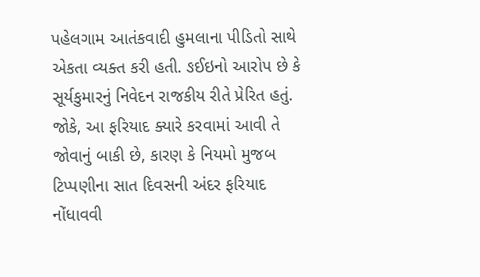પહેલગામ આતંકવાદી હુમલાના પીડિતો સાથે એકતા વ્યક્ત કરી હતી. ઙઈઇનો આરોપ છે કે સૂર્યકુમારનું નિવેદન રાજકીય રીતે પ્રેરિત હતું. જોકે, આ ફરિયાદ ક્યારે કરવામાં આવી તે જોવાનું બાકી છે, કારણ કે નિયમો મુજબ ટિપ્પણીના સાત દિવસની અંદર ફરિયાદ નોંધાવવી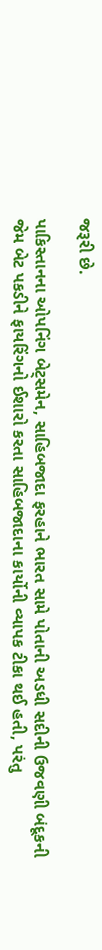જરૂરી છે.

પાકિસ્તાનના ઓપનિંગ બેટ્સમેન, સાહિબજાદા ફરહાને ભારત સામે પોતાની અડધી સદીની ઉજવણી બંદૂકની જેમ બેટ પકડીને ફાયરિંગનો ઈશારો કરતા સાહિબજાદાના કાર્યોની વ્યાપક ટીકા થઈ હતી, પરંતુ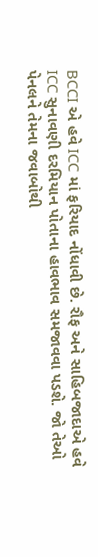BCCI એ હવે ICC માં ફરિયાદ નોંધાવી છે. રૌફ અને સાહિબજાદાએ હવે ICC સુનાવણી દરમિયાન પોતાના હાવભાવ સમજાવવા પડશે. જો તેઓ પેનલને તેમના જવાબોથી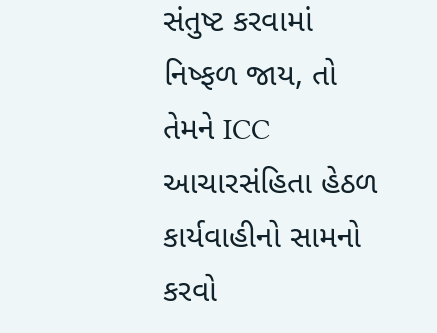સંતુષ્ટ કરવામાં નિષ્ફળ જાય, તો તેમને ICC આચારસંહિતા હેઠળ કાર્યવાહીનો સામનો કરવો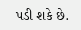પડી શકે છે.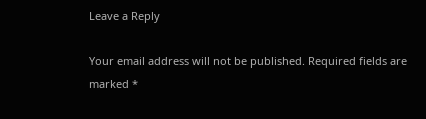Leave a Reply

Your email address will not be published. Required fields are marked *